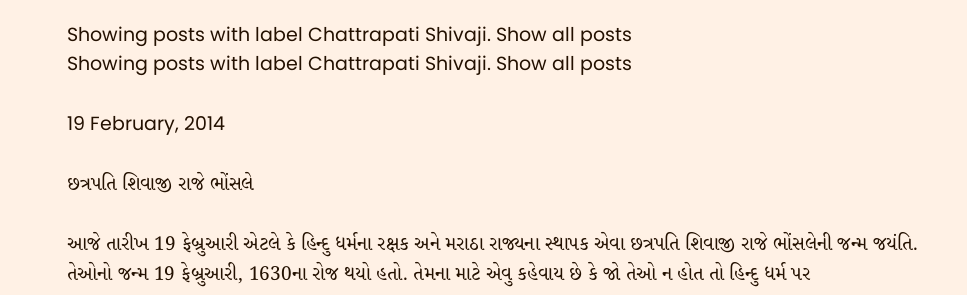Showing posts with label Chattrapati Shivaji. Show all posts
Showing posts with label Chattrapati Shivaji. Show all posts

19 February, 2014

છત્રપતિ શિવાજી રાજે ભોંસલે

આજે તારીખ 19 ફેબ્રુઆરી એટલે કે હિન્દુ ધર્મના રક્ષક અને મરાઠા રાજ્યના સ્થાપક એવા છત્રપતિ શિવાજી રાજે ભોંસલેની જન્મ જયંતિ. તેઓનો જન્મ 19 ફેબ્રુઆરી, 1630ના રોજ થયો હતો. તેમના માટે એવુ કહેવાય છે કે જો તેઓ ન હોત તો હિન્દુ ધર્મ પર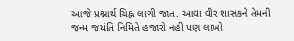આજે પ્રશ્નાર્થ ચિહ્ન લાગી જાત. આવા વીર શાસકને તેમની જન્મ જયંતિ નિમિતે હજારો નહી પણ લાખો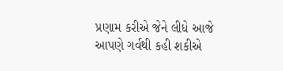પ્રણામ કરીએ જેને લીધે આજે આપણે ગર્વથી કહી શકીએ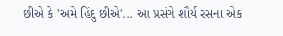છીએ કે 'અમે હિંદુ છીએ'... આ પ્રસંગે શૌર્ય રસના એક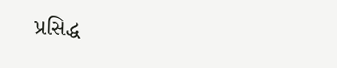પ્રસિદ્ધ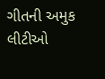ગીતની અમુક લીટીઓ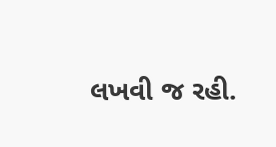લખવી જ રહી.